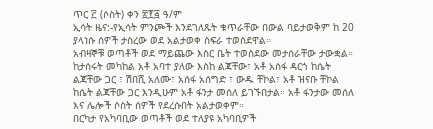ጥር ፫ (ሶስት) ቀን ፳፻፭ ዓ/ም
ኢሳት ዜና:-የኢሳት ምንጮች እንደገለጹት ቁጥራቸው በውል ባይታወቅም ከ 20 ያላነሱ ሰዎች ታስረው ወደ አልታወቀ ስፍራ ተወስደዋል።
አብዛኞቹ ወጣቶች ወደ ማይጨው እስር ቤት ተወስደው መታሰራቸው ታውቋል። ከታሰሩት መካከል አቶ አባተ ያለው እስከ ልጃቸው፣ አቶ አሰፋ ዳርጎ ከሴት ልጃቸው ጋር ፣ ሽበሺ አለሙ፣ አሰፋ አሰግድ ፣ ውዱ ቸኮል፣ አቶ ዝናቡ ቸኮል ከሴት ልጃቸው ጋር እንዲሁም አቶ ፋንታ መሰለ ይገኙበታል። አቶ ፋንታው መሰለ እና ሌሎች ሶስት ሰዎች የደረሱበት አልታወቀም።
በርካታ የአካባቢው ወጣቶች ወደ ተለያዩ አካባቢዎች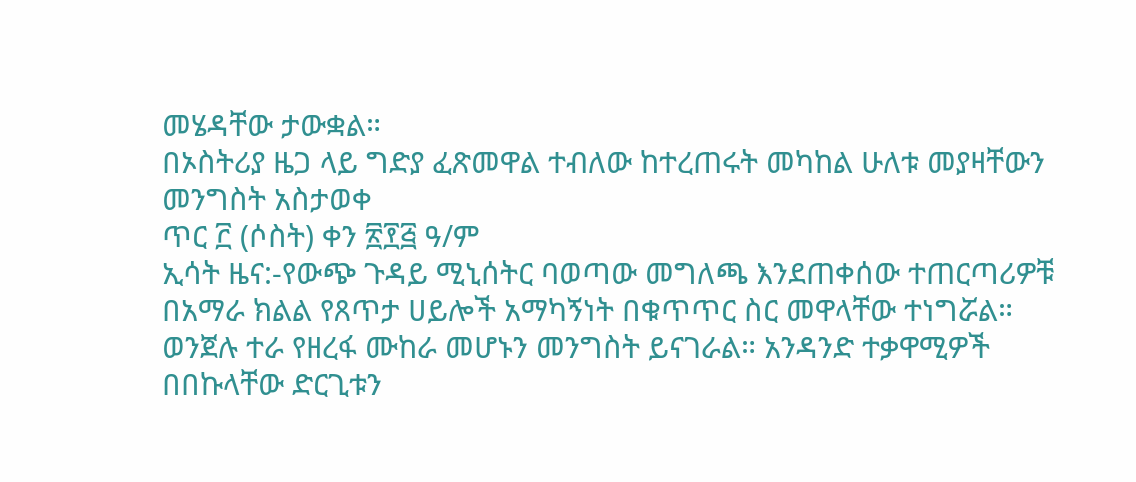መሄዳቸው ታውቋል።
በኦስትሪያ ዜጋ ላይ ግድያ ፈጽመዋል ተብለው ከተረጠሩት መካከል ሁለቱ መያዛቸውን መንግስት አስታወቀ
ጥር ፫ (ሶስት) ቀን ፳፻፭ ዓ/ም
ኢሳት ዜና:-የውጭ ጉዳይ ሚኒሰትር ባወጣው መግለጫ እንደጠቀሰው ተጠርጣሪዎቹ በአማራ ክልል የጸጥታ ሀይሎች አማካኝነት በቁጥጥር ስር መዋላቸው ተነግሯል።
ወንጀሉ ተራ የዘረፋ ሙከራ መሆኑን መንግስት ይናገራል። አንዳንድ ተቃዋሚዎች በበኩላቸው ድርጊቱን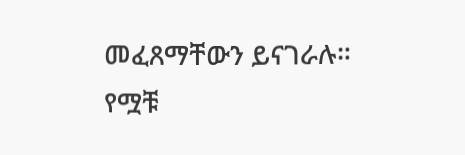መፈጸማቸውን ይናገራሉ።
የሟቹ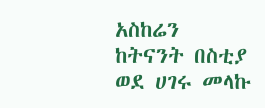አስከሬን ከትናንት በስቲያ ወደ ሀገሩ መላኩ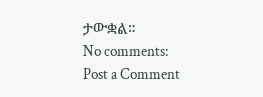ታውቋል።
No comments:
Post a Comment